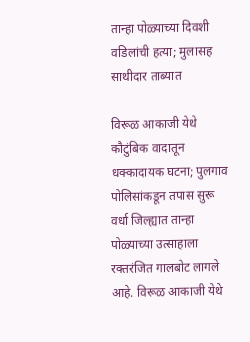तान्हा पोळ्याच्या दिवशी वडिलांची हत्या; मुलासह साथीदार ताब्यात

विरूळ आकाजी येथे कौटुंबिक वादातून धक्कादायक घटना; पुलगाव पोलिसांकडून तपास सुरू
वर्धा जिल्ह्यात तान्हा पोळ्याच्या उत्साहाला रक्तरंजित गालबोट लागले आहे. विरूळ आकाजी येथे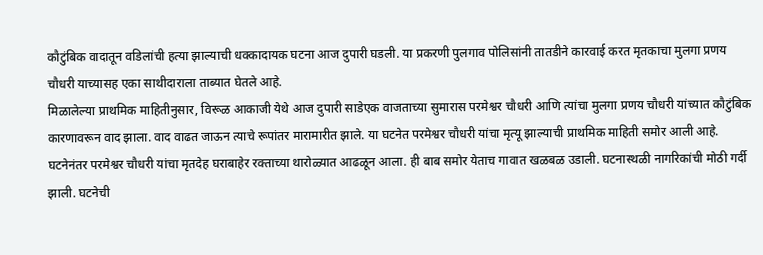कौटुंबिक वादातून वडिलांची हत्या झाल्याची धक्कादायक घटना आज दुपारी घडली. या प्रकरणी पुलगाव पोलिसांनी तातडीने कारवाई करत मृतकाचा मुलगा प्रणय चौधरी याच्यासह एका साथीदाराला ताब्यात घेतले आहे.
मिळालेल्या प्राथमिक माहितीनुसार, विरूळ आकाजी येथे आज दुपारी साडेएक वाजताच्या सुमारास परमेश्वर चौधरी आणि त्यांचा मुलगा प्रणय चौधरी यांच्यात कौटुंबिक कारणावरून वाद झाला. वाद वाढत जाऊन त्याचे रूपांतर मारामारीत झाले. या घटनेत परमेश्वर चौधरी यांचा मृत्यू झाल्याची प्राथमिक माहिती समोर आली आहे.
घटनेनंतर परमेश्वर चौधरी यांचा मृतदेह घराबाहेर रक्ताच्या थारोळ्यात आढळून आला. ही बाब समोर येताच गावात खळबळ उडाली. घटनास्थळी नागरिकांची मोठी गर्दी झाली. घटनेची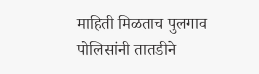माहिती मिळताच पुलगाव पोलिसांनी तातडीने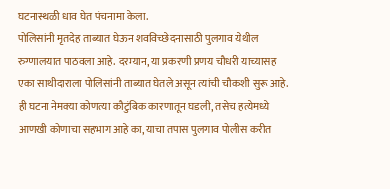घटनास्थळी धाव घेत पंचनामा केला.
पोलिसांनी मृतदेह ताब्यात घेऊन शवविच्छेदनासाठी पुलगाव येथील रुग्णालयात पाठवला आहे. दरम्यान, या प्रकरणी प्रणय चौधरी याच्यासह एका साथीदाराला पोलिसांनी ताब्यात घेतले असून त्यांची चौकशी सुरू आहे.
ही घटना नेमक्या कोणत्या कौटुंबिक कारणातून घडली, तसेच हत्येमध्ये आणखी कोणाचा सहभाग आहे का, याचा तपास पुलगाव पोलीस करीत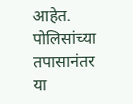आहेत. पोलिसांच्या तपासानंतर या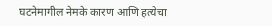घटनेमागील नेमके कारण आणि हत्येचा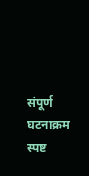संपूर्ण घटनाक्रम स्पष्ट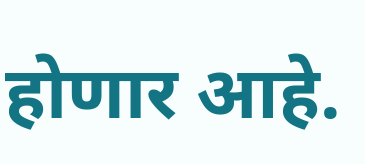होणार आहे.